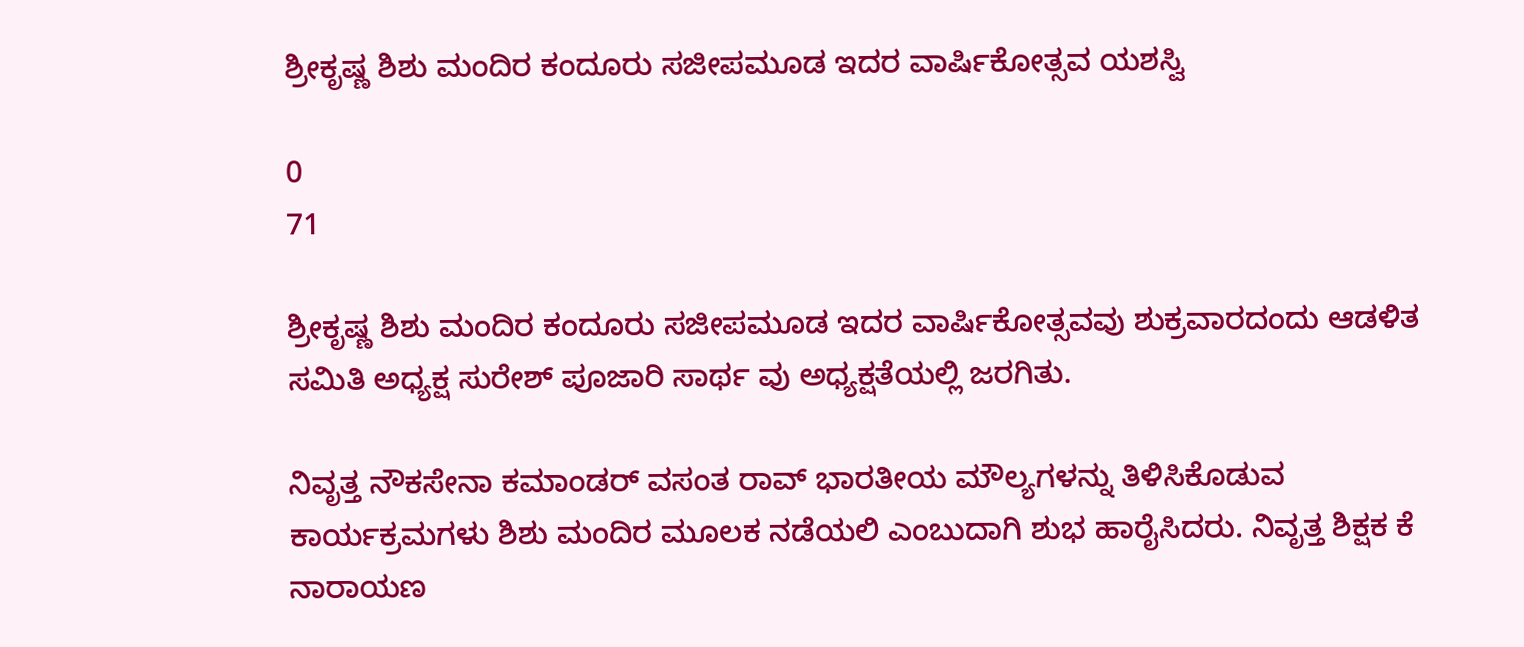ಶ್ರೀಕೃಷ್ಣ ಶಿಶು ಮಂದಿರ ಕಂದೂರು ಸಜೀಪಮೂಡ ಇದರ ವಾರ್ಷಿಕೋತ್ಸವ ಯಶಸ್ವಿ

0
71

ಶ್ರೀಕೃಷ್ಣ ಶಿಶು ಮಂದಿರ ಕಂದೂರು ಸಜೀಪಮೂಡ ಇದರ ವಾರ್ಷಿಕೋತ್ಸವವು ಶುಕ್ರವಾರದಂದು ಆಡಳಿತ ಸಮಿತಿ ಅಧ್ಯಕ್ಷ ಸುರೇಶ್ ಪೂಜಾರಿ ಸಾರ್ಥ ವು ಅಧ್ಯಕ್ಷತೆಯಲ್ಲಿ ಜರಗಿತು.

ನಿವೃತ್ತ ನೌಕಸೇನಾ ಕಮಾಂಡರ್ ವಸಂತ ರಾವ್ ಭಾರತೀಯ ಮೌಲ್ಯಗಳನ್ನು ತಿಳಿಸಿಕೊಡುವ ಕಾರ್ಯಕ್ರಮಗಳು ಶಿಶು ಮಂದಿರ ಮೂಲಕ ನಡೆಯಲಿ ಎಂಬುದಾಗಿ ಶುಭ ಹಾರೈಸಿದರು. ನಿವೃತ್ತ ಶಿಕ್ಷಕ ಕೆ ನಾರಾಯಣ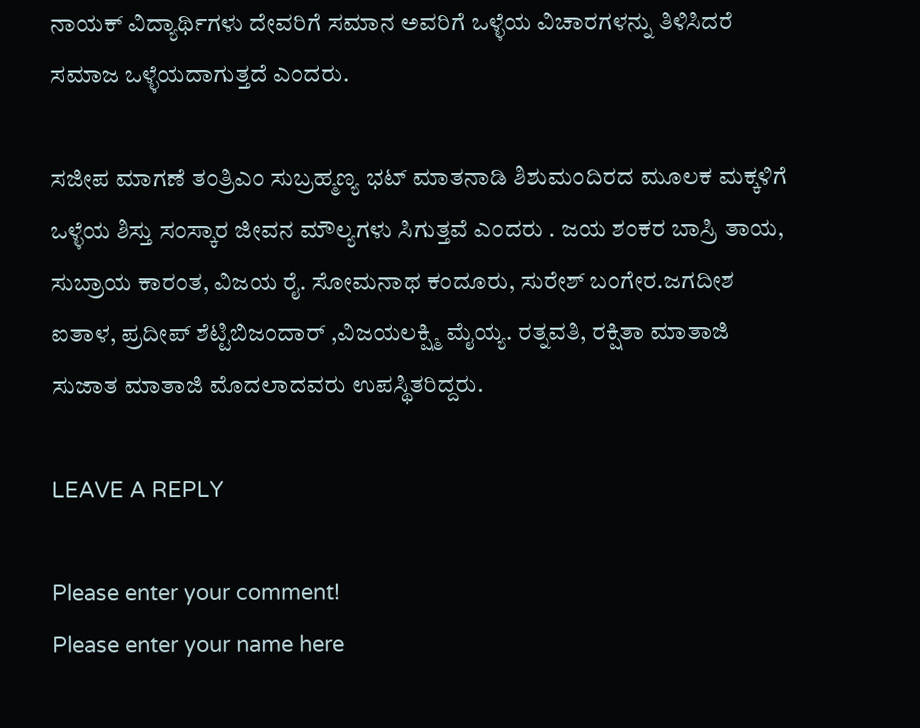ನಾಯಕ್ ವಿದ್ಯಾರ್ಥಿಗಳು ದೇವರಿಗೆ ಸಮಾನ ಅವರಿಗೆ ಒಳ್ಳೆಯ ವಿಚಾರಗಳನ್ನು ತಿಳಿಸಿದರೆ ಸಮಾಜ ಒಳ್ಳೆಯದಾಗುತ್ತದೆ ಎಂದರು.

ಸಜೀಪ ಮಾಗಣೆ ತಂತ್ರಿಎಂ ಸುಬ್ರಹ್ಮಣ್ಯ ಭಟ್ ಮಾತನಾಡಿ ಶಿಶುಮಂದಿರದ ಮೂಲಕ ಮಕ್ಕಳಿಗೆ ಒಳ್ಳೆಯ ಶಿಸ್ತು ಸಂಸ್ಕಾರ ಜೀವನ ಮೌಲ್ಯಗಳು ಸಿಗುತ್ತವೆ ಎಂದರು . ಜಯ ಶಂಕರ ಬಾಸ್ರಿ ತಾಯ, ಸುಬ್ರಾಯ ಕಾರಂತ, ವಿಜಯ ರೈ. ಸೋಮನಾಥ ಕಂದೂರು, ಸುರೇಶ್ ಬಂಗೇರ.ಜಗದೀಶ ಐತಾಳ, ಪ್ರದೀಪ್ ಶೆಟ್ಟಿಬಿಜಂದಾರ್ ,ವಿಜಯಲಕ್ಷ್ಮಿ ಮೈಯ್ಯ. ರತ್ನವತಿ, ರಕ್ಷಿತಾ ಮಾತಾಜಿ ಸುಜಾತ ಮಾತಾಜಿ ಮೊದಲಾದವರು ಉಪಸ್ಥಿತರಿದ್ದರು.

LEAVE A REPLY

Please enter your comment!
Please enter your name here